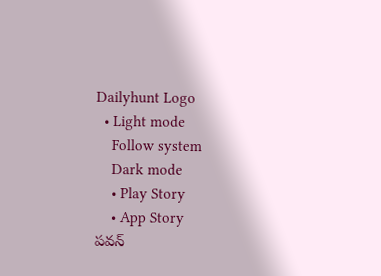Dailyhunt Logo
  • Light mode
    Follow system
    Dark mode
    • Play Story
    • App Story
పవన్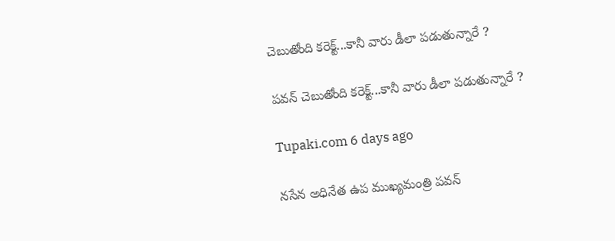చెబుతోంది కరెక్ట్...కానీ వారు డీలా పడుతున్నారే ?

పవన్ చెబుతోంది కరెక్ట్...కానీ వారు డీలా పడుతున్నారే ?

Tupaki.com 6 days ago

నసేన అధినేత ఉప ముఖ్యమంత్రి పవన్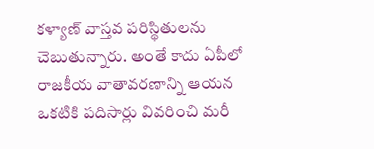కళ్యాణ్ వాస్తవ పరిస్థితులను చెబుతున్నారు. అంతే కాదు ఏపీలో రాజకీయ వాతావరణాన్ని ఆయన ఒకటికి పదిసార్లు వివరించి మరీ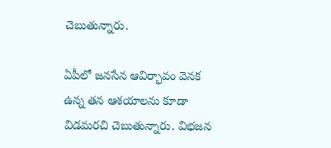చెబుతున్నారు.

ఏపీలో జనసేన ఆవిర్భావం వెనక ఉన్న తన ఆశయాలను కూడా విడమరచి చెబుతున్నారు. విభజన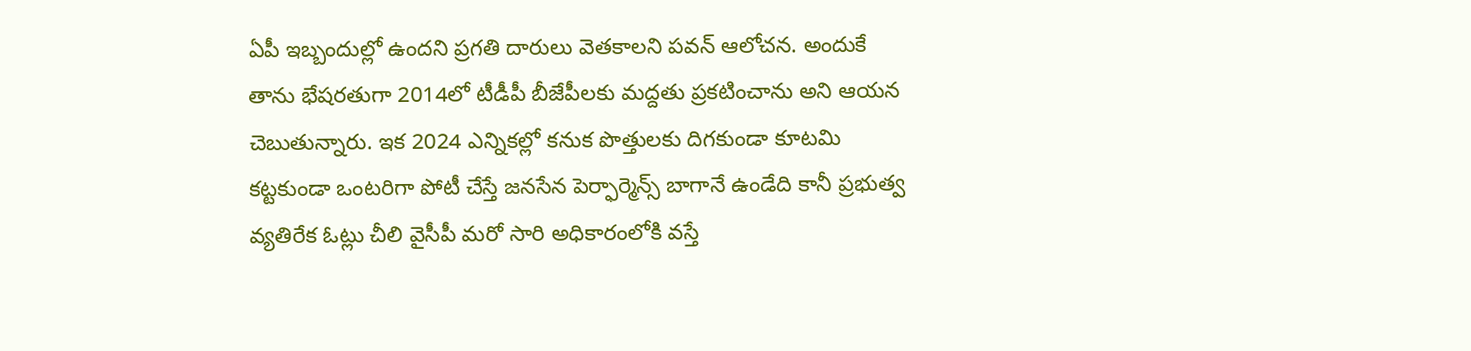ఏపీ ఇబ్బందుల్లో ఉందని ప్రగతి దారులు వెతకాలని పవన్ ఆలోచన. అందుకే తాను భేషరతుగా 2014లో టీడీపీ బీజేపీలకు మద్దతు ప్రకటించాను అని ఆయన చెబుతున్నారు. ఇక 2024 ఎన్నికల్లో కనుక పొత్తులకు దిగకుండా కూటమి కట్టకుండా ఒంటరిగా పోటీ చేస్తే జనసేన పెర్ఫార్మెన్స్ బాగానే ఉండేది కానీ ప్రభుత్వ వ్యతిరేక ఓట్లు చీలి వైసీపీ మరో సారి అధికారంలోకి వస్తే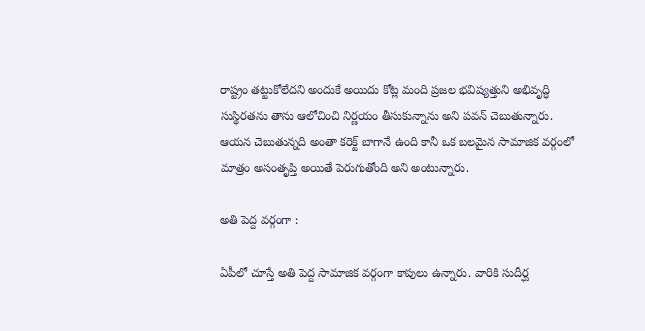రాష్ట్రం తట్టుకోలేదని అందుకే అయిదు కోట్ల మంది ప్రజల భవిష్యత్తుని అభివృద్ధి సుస్థిరతను తాను ఆలోచించి నిర్ణయం తీసుకున్నాను అని పవన్ చెబుతున్నారు. ఆయన చెబుతున్నది అంతా కరెక్ట్ బాగానే ఉంది కానీ ఒక బలమైన సామాజిక వర్గంలో మాత్రం అసంతృప్తి అయితే పెరుగుతోంది అని అంటున్నారు.

అతి పెద్ద వర్గంగా :

ఏపీలో చూస్తే అతి పెద్ద సామాజిక వర్గంగా కాపులు ఉన్నారు. వారికి సుదీర్ఘ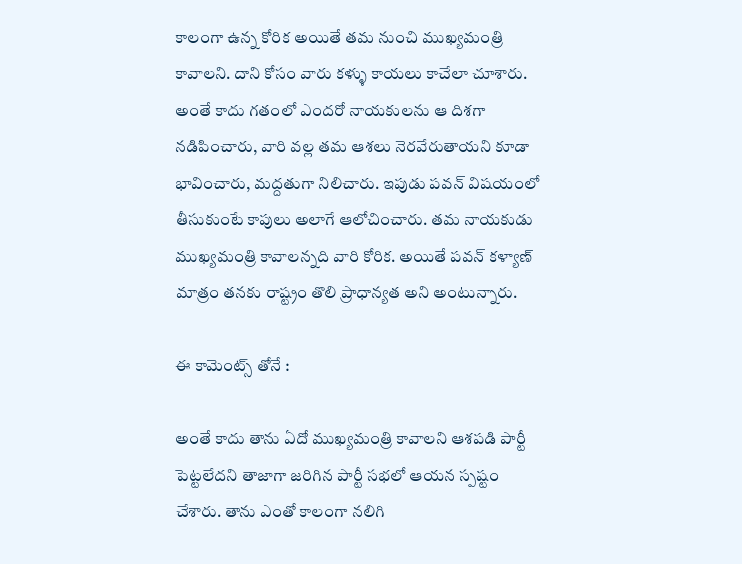కాలంగా ఉన్న కోరిక అయితే తమ నుంచి ముఖ్యమంత్రి కావాలని. దాని కోసం వారు కళ్ళు కాయలు కాచేలా చూశారు. అంతే కాదు గతంలో ఎందరో నాయకులను ఆ దిశగా నడిపించారు, వారి వల్ల తమ ఆశలు నెరవేరుతాయని కూడా భావించారు, మద్దతుగా నిలిచారు. ఇపుడు పవన్ విషయంలో తీసుకుంటే కాపులు అలాగే ఆలోచించారు. తమ నాయకుడు ముఖ్యమంత్రి కావాలన్నది వారి కోరిక. అయితే పవన్ కళ్యాణ్ మాత్రం తనకు రాష్ట్రం తొలి ప్రాధాన్యత అని అంటున్నారు.

ఈ కామెంట్స్ తోనే :

అంతే కాదు తాను ఏదో ముఖ్యమంత్రి కావాలని ఆశపడి పార్టీ పెట్టలేదని తాజాగా జరిగిన పార్టీ సభలో ఆయన స్పష్టం చేశారు. తాను ఎంతో కాలంగా నలిగి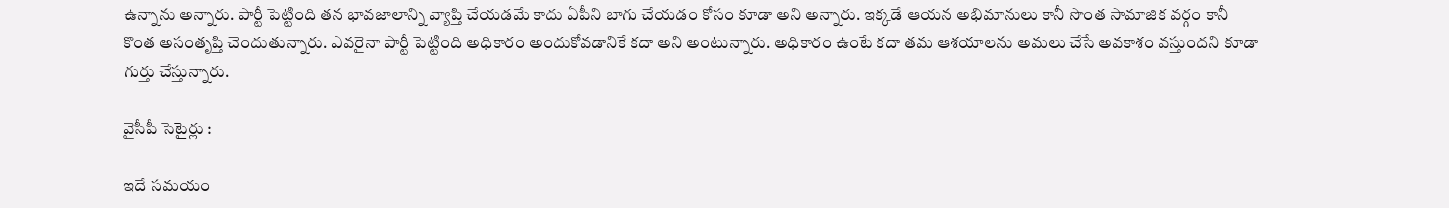ఉన్నాను అన్నారు. పార్టీ పెట్టింది తన భావజాలాన్ని వ్యాప్తి చేయడమే కాదు ఏపీని బాగు చేయడం కోసం కూడా అని అన్నారు. ఇక్కడే ఆయన అభిమానులు కానీ సొంత సామాజిక వర్గం కానీ కొంత అసంతృప్తి చెందుతున్నారు. ఎవరైనా పార్టీ పెట్టింది అధికారం అందుకోవడానికే కదా అని అంటున్నారు. అధికారం ఉంటే కదా తమ ఆశయాలను అమలు చేసే అవకాశం వస్తుందని కూడా గుర్తు చేస్తున్నారు.

వైసీపీ సెటైర్లు :

ఇదే సమయం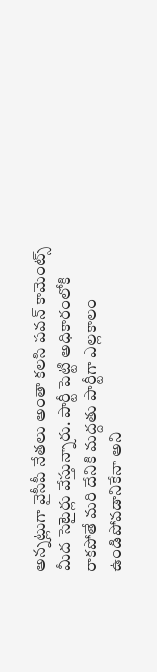అన్నట్లుగా వైసీపీ నేతలు అంతా కలసి పవన్ కామెంట్స్ మీద సెటైర్లు వేస్తున్నారు. పార్టీ పెట్టి అధికారంలోకి రాకపోతే మరి దేనికి మద్దతు పార్టీగా ఎల్లకాలం ఉండిపోవడానికేనా అని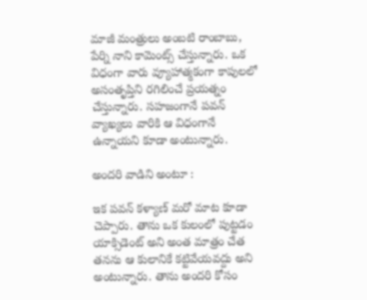మాజీ మంత్రులు అంబటి రాంబాబు, పేర్ని నాని కామెంట్స్ చేస్తున్నారు. ఒక విధంగా వారు వ్యూహాత్మకంగా కాపులలో అసంతృప్తిని రగిలించే ప్రయత్నం చేస్తున్నారు. సహజంగానే పవన్ వ్యాఖ్యలు వారికి ఆ విధంగానే ఉన్నాయని కూడా అంటున్నారు.

అందరి వాడిని అంటూ :

ఇక పవన్ కళ్యాణ్ మరో మాట కూడా చెప్పారు. తాను ఒక కులంలో పుట్టడం యాక్సిడెంట్ అని అంత మాత్రం చేత తనను ఆ కులానికే కట్టివేయవద్దు అని అంటున్నారు. తాను అందరి కోసం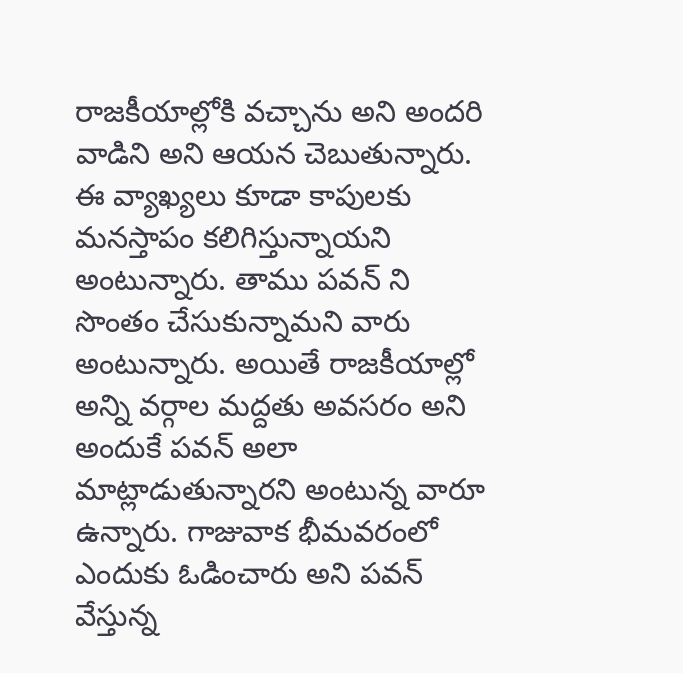రాజకీయాల్లోకి వచ్చాను అని అందరి వాడిని అని ఆయన చెబుతున్నారు. ఈ వ్యాఖ్యలు కూడా కాపులకు మనస్తాపం కలిగిస్తున్నాయని అంటున్నారు. తాము పవన్ ని సొంతం చేసుకున్నామని వారు అంటున్నారు. అయితే రాజకీయాల్లో అన్ని వర్గాల మద్దతు అవసరం అని అందుకే పవన్ అలా మాట్లాడుతున్నారని అంటున్న వారూ ఉన్నారు. గాజువాక భీమవరంలో ఎందుకు ఓడించారు అని పవన్ వేస్తున్న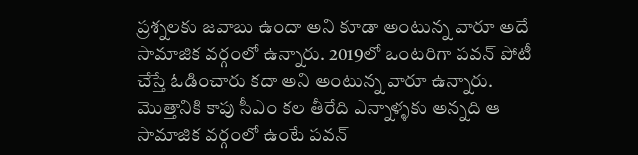ప్రశ్నలకు జవాబు ఉందా అని కూడా అంటున్న వారూ అదే సామాజిక వర్గంలో ఉన్నారు. 2019లో ఒంటరిగా పవన్ పోటీ చేస్తే ఓడించారు కదా అని అంటున్న వారూ ఉన్నారు. మొత్తానికి కాపు సీఎం కల తీరేది ఎన్నాళ్ళకు అన్నది ఆ సామాజిక వర్గంలో ఉంటే పవన్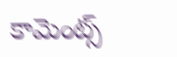కామెంట్స్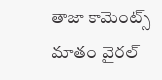తాజా కామెంట్స్ మాతం వైరల్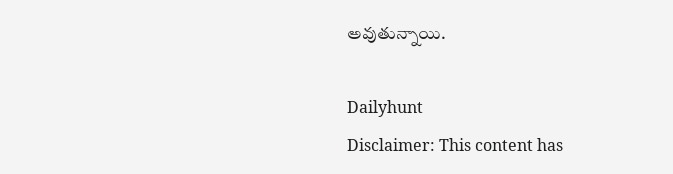అవుతున్నాయి.

Dailyhunt
Disclaimer: This content has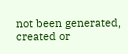not been generated, created or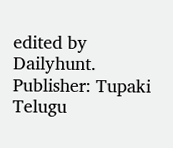edited by Dailyhunt. Publisher: Tupaki Telugu